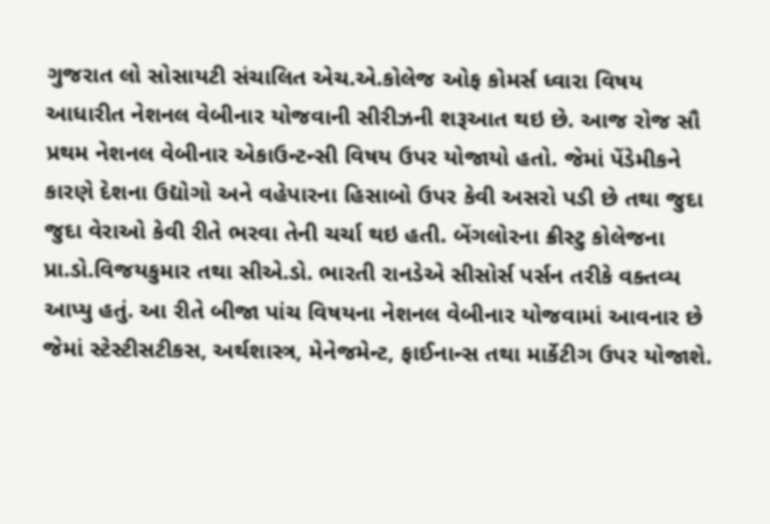ગુજરાત લો સોસાયટી સંચાલિત એચ.એ.કોલેજ ઓફ કોમર્સ ધ્વારા વિષય આધારીત નેશનલ વેબીનાર યોજવાની સીરીઝની શરૂઆત થઇ છે. આજ રોજ સૌ પ્રથમ નેશનલ વેબીનાર એકાઉન્ટન્સી વિષય ઉપર યોજાયો હતો. જેમાં પેંડેમીકને કારણે દેશના ઉદ્યોગો અને વહેપારના હિસાબો ઉપર કેવી અસરો પડી છે તથા જુદા જુદા વેરાઓ કેવી રીતે ભરવા તેની ચર્ચા થઇ હતી. બેંગલોરના ક્રીસ્ટુ કોલેજના પ્રા.ડો.વિજયકુમાર તથા સીએ.ડો. ભારતી રાનડેએ સીસોર્સ પર્સન તરીકે વક્તવ્ય આપ્યુ હતું. આ રીતે બીજા પાંચ વિષયના નેશનલ વેબીનાર યોજવામાં આવનાર છે જેમાં સ્ટેસ્ટીસટીકસ, અર્થશાસ્ત્ર, મેનેજમેન્ટ, ફાઈનાન્સ તથા માર્કેટીગ ઉપર યોજાશે.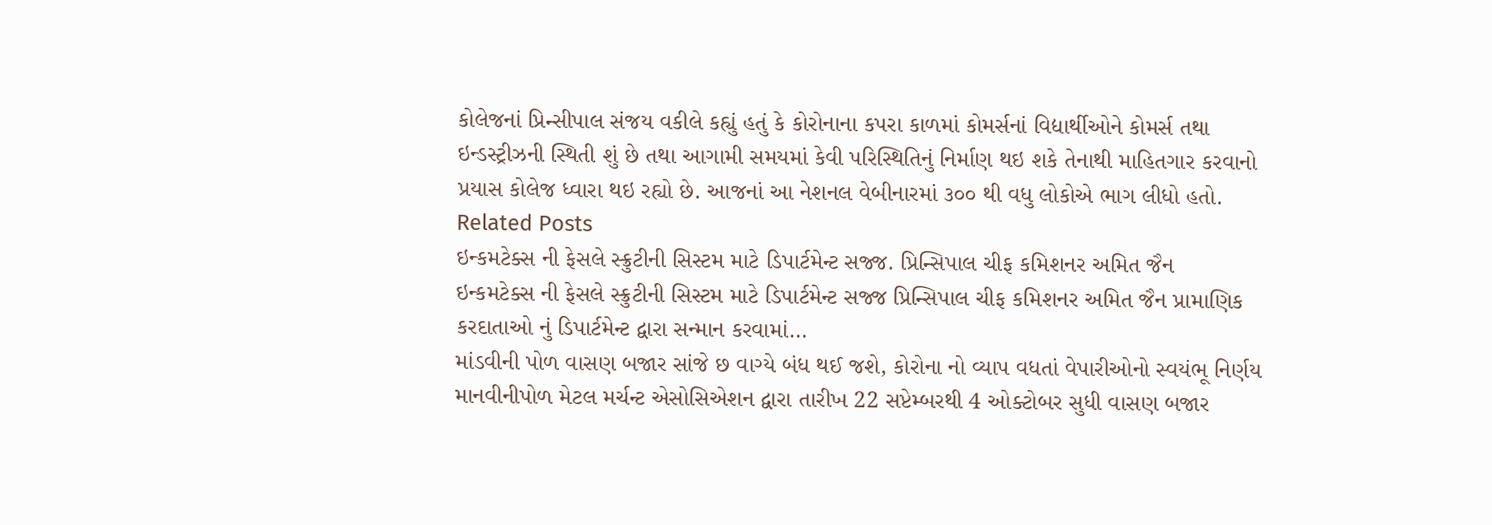કોલેજનાં પ્રિન્સીપાલ સંજય વકીલે કહ્યું હતું કે કોરોનાના કપરા કાળમાં કોમર્સનાં વિદ્યાર્થીઓને કોમર્સ તથા ઇન્ડસ્ટ્રીઝની સ્થિતી શું છે તથા આગામી સમયમાં કેવી પરિસ્થિતિનું નિર્માણ થઇ શકે તેનાથી માહિતગાર કરવાનો પ્રયાસ કોલેજ ધ્વારા થઇ રહ્યો છે. આજનાં આ નેશનલ વેબીનારમાં ૩૦૦ થી વધુ લોકોએ ભાગ લીધો હતો.
Related Posts
ઇન્કમટેક્સ ની ફેસલે સ્ક્રુટીની સિસ્ટમ માટે ડિપાર્ટમેન્ટ સજ્જ. પ્રિન્સિપાલ ચીફ કમિશનર અમિત જૈન
ઇન્કમટેક્સ ની ફેસલે સ્ક્રુટીની સિસ્ટમ માટે ડિપાર્ટમેન્ટ સજ્જ પ્રિન્સિપાલ ચીફ કમિશનર અમિત જૈન પ્રામાણિક કરદાતાઓ નું ડિપાર્ટમેન્ટ દ્વારા સન્માન કરવામાં…
માંડવીની પોળ વાસણ બજાર સાંજે છ વાગ્યે બંધ થઈ જશે, કોરોના નો વ્યાપ વધતાં વેપારીઓનો સ્વયંભૂ નિર્ણય
માનવીનીપોળ મેટલ મર્ચન્ટ એસોસિએશન દ્વારા તારીખ 22 સપ્ટેમ્બરથી 4 ઓક્ટોબર સુધી વાસણ બજાર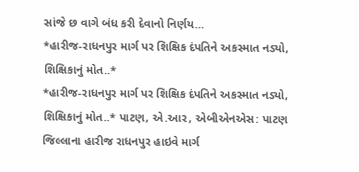સાંજે છ વાગે બંધ કરી દેવાનો નિર્ણય…
*હારીજ-રાધનપુર માર્ગ પર શિક્ષિક દંપતિને અકસ્માત નડ્યો, શિક્ષિકાનું મોત..*
*હારીજ-રાધનપુર માર્ગ પર શિક્ષિક દંપતિને અકસ્માત નડ્યો, શિક્ષિકાનું મોત..* પાટણ, એ.આર, એબીએનએસ: પાટણ જિલ્લાના હારીજ રાધનપુર હાઇવે માર્ગ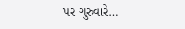પર ગુરુવારે…